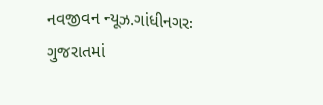નવજીવન ન્યૂઝ.ગાંધીનગરઃ ગુજરાતમાં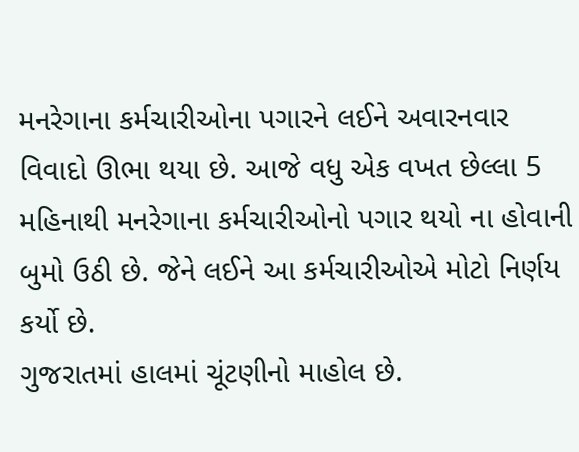મનરેગાના કર્મચારીઓના પગારને લઈને અવારનવાર વિવાદો ઊભા થયા છે. આજે વધુ એક વખત છેલ્લા 5 મહિનાથી મનરેગાના કર્મચારીઓનો પગાર થયો ના હોવાની બુમો ઉઠી છે. જેને લઈને આ કર્મચારીઓએ મોટો નિર્ણય કર્યો છે.
ગુજરાતમાં હાલમાં ચૂંટણીનો માહોલ છે.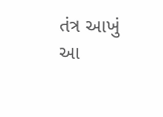તંત્ર આખું આ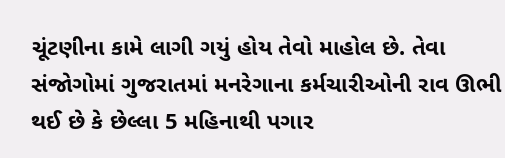ચૂંટણીના કામે લાગી ગયું હોય તેવો માહોલ છે. તેવા સંજોગોમાં ગુજરાતમાં મનરેગાના કર્મચારીઓની રાવ ઊભી થઈ છે કે છેલ્લા 5 મહિનાથી પગાર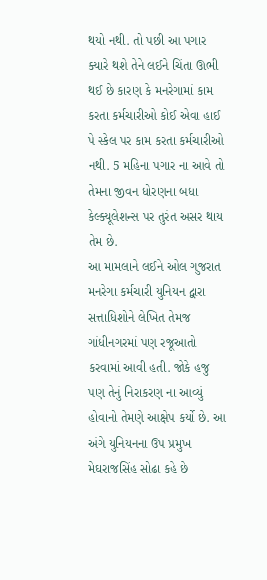થયો નથી. તો પછી આ પગાર ક્યારે થશે તેને લઈને ચિંતા ઊભી થઈ છે કારણ કે મનરેગામાં કામ કરતા કર્મચારીઓ કોઈ એવા હાઈ પે સ્કેલ પર કામ કરતા કર્મચારીઓ નથી. 5 મહિના પગાર ના આવે તો તેમના જીવન ધોરણના બધા કેલ્ક્યૂલેશન્સ પર તુરંત અસર થાય તેમ છે.
આ મામલાને લઈને ઓલ ગુજરાત મનરેગા કર્મચારી યુનિયન દ્વારા સત્તાધિશોને લેખિત તેમજ ગાંધીનગરમાં પણ રજૂઆતો કરવામાં આવી હતી. જોકે હજુ પણ તેનું નિરાકરણ ના આવ્યું હોવાનો તેમણે આક્ષેપ કર્યો છે. આ અંગે યુનિયનના ઉપ પ્રમુખ મેઘરાજસિંહ સોઢા કહે છે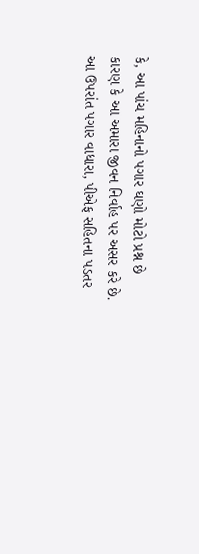કે, આ પાંચ મહિનાનો પગાર ઘણો મોટો પ્રશ્ન છે કારણ કે આ અમારા જીવન નિર્વાહ પર અસર કરે છે. આ ઉપરાંત પગાર વાધારા, પીએફ સહિતના પડતર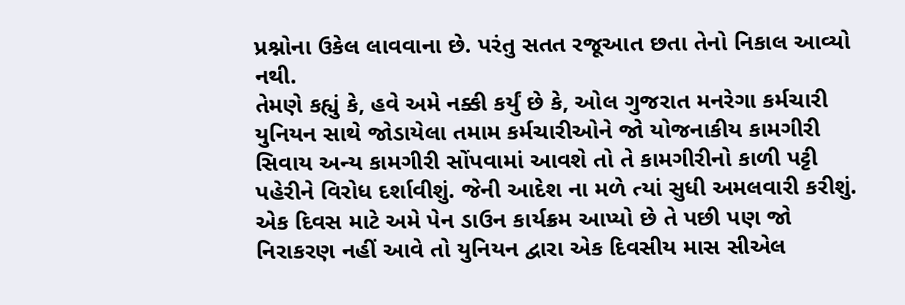પ્રશ્નોના ઉકેલ લાવવાના છે. પરંતુ સતત રજૂઆત છતા તેનો નિકાલ આવ્યો નથી.
તેમણે કહ્યું કે, હવે અમે નક્કી કર્યું છે કે, ઓલ ગુજરાત મનરેગા કર્મચારી યુનિયન સાથે જોડાયેલા તમામ કર્મચારીઓને જો યોજનાકીય કામગીરી સિવાય અન્ય કામગીરી સોંપવામાં આવશે તો તે કામગીરીનો કાળી પટ્ટી પહેરીને વિરોધ દર્શાવીશું. જેની આદેશ ના મળે ત્યાં સુધી અમલવારી કરીશું. એક દિવસ માટે અમે પેન ડાઉન કાર્યક્રમ આપ્યો છે તે પછી પણ જો નિરાકરણ નહીં આવે તો યુનિયન દ્વારા એક દિવસીય માસ સીએલ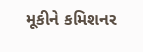મૂકીને કમિશનર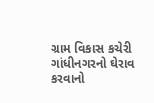ગ્રામ વિકાસ કચેરી ગાંધીનગરનો ઘેરાવ કરવાનો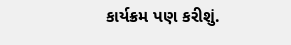કાર્યક્રમ પણ કરીશું.